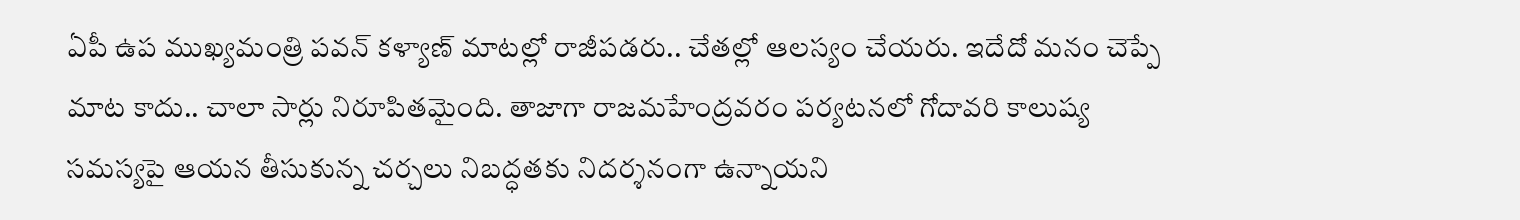ఏపీ ఉప ముఖ్యమంత్రి పవన్ కళ్యాణ్ మాటల్లో రాజీపడరు.. చేతల్లో ఆలస్యం చేయరు. ఇదేదో మనం చెప్పే మాట కాదు.. చాలా సార్లు నిరూపితమైంది. తాజాగా రాజమహేంద్రవరం పర్యటనలో గోదావరి కాలుష్య సమస్యపై ఆయన తీసుకున్న చర్చలు నిబద్ధతకు నిదర్శనంగా ఉన్నాయని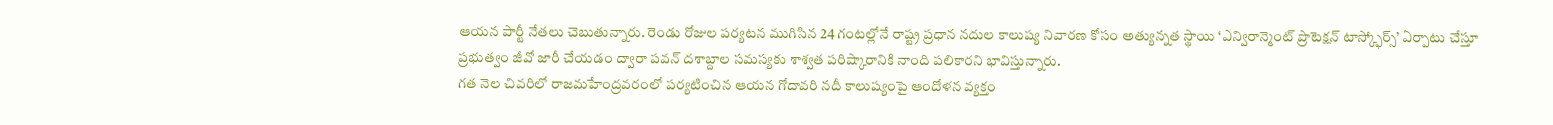ఆయన పార్టీ నేతలు చెబుతున్నారు. రెండు రోజుల పర్యటన ముగిసిన 24 గంటల్లోనే రాష్ట్ర ప్రధాన నదుల కాలుష్య నివారణ కోసం అత్యున్నత స్థాయి ‘ఎన్విరాన్మెంట్ ప్రొటెక్షన్ టాస్క్ఫోర్స్’ ఏర్పాటు చేస్తూ ప్రభుత్వం జీవో జారీ చేయడం ద్వారా పవన్ దశాబ్దాల సమస్యకు శాశ్వత పరిష్కారానికి నాంది పలికారని భావిస్తున్నారు.
గత నెల చివరిలో రాజమహేంద్రవరంలో పర్యటించిన ఆయన గోదావరి నదీ కాలుష్యంపై ఆందోళన వ్యక్తం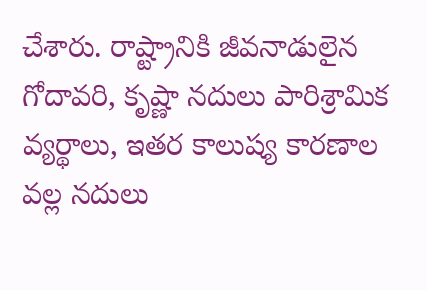చేశారు. రాష్ట్రానికి జీవనాడులైన గోదావరి, కృష్ణా నదులు పారిశ్రామిక వ్యర్థాలు, ఇతర కాలుష్య కారణాల వల్ల నదులు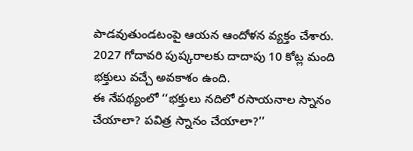పాడవుతుండటంపై ఆయన ఆందోళన వ్యక్తం చేశారు. 2027 గోదావరి పుష్కరాలకు దాదాపు 10 కోట్ల మంది భక్తులు వచ్చే అవకాశం ఉంది.
ఈ నేపథ్యంలో ‘‘భక్తులు నదిలో రసాయనాల స్నానం చేయాలా? పవిత్ర స్నానం చేయాలా?’’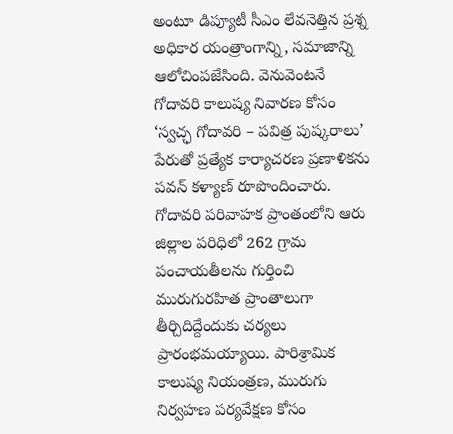అంటూ డిప్యూటీ సీఎం లేవనెత్తిన ప్రశ్న అధికార యంత్రాంగాన్ని, సమాజాన్ని ఆలోచింపజేసింది. వెనువెంటనే గోదావరి కాలుష్య నివారణ కోసం ‘స్వచ్ఛ గోదావరి – పవిత్ర పుష్కరాలు’ పేరుతో ప్రత్యేక కార్యాచరణ ప్రణాళికను పవన్ కళ్యాణ్ రూపొందించారు.
గోదావరి పరివాహక ప్రాంతంలోని ఆరు జిల్లాల పరిధిలో 262 గ్రామ పంచాయతీలను గుర్తించి మురుగురహిత ప్రాంతాలుగా తీర్చిదిద్దేందుకు చర్యలు ప్రారంభమయ్యాయి. పారిశ్రామిక కాలుష్య నియంత్రణ, మురుగు నిర్వహణ పర్యవేక్షణ కోసం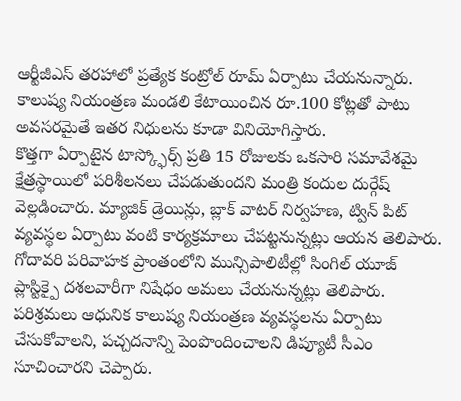ఆర్టీజీఎస్ తరహాలో ప్రత్యేక కంట్రోల్ రూమ్ ఏర్పాటు చేయనున్నారు. కాలుష్య నియంత్రణ మండలి కేటాయించిన రూ.100 కోట్లతో పాటు అవసరమైతే ఇతర నిధులను కూడా వినియోగిస్తారు.
కొత్తగా ఏర్పాటైన టాస్క్ఫోర్స్ ప్రతి 15 రోజులకు ఒకసారి సమావేశమై క్షేత్రస్థాయిలో పరిశీలనలు చేపడుతుందని మంత్రి కందుల దుర్గేష్ వెల్లడించారు. మ్యాజిక్ డ్రెయిన్లు, బ్లాక్ వాటర్ నిర్వహణ, ట్విన్ పిట్ వ్యవస్థల ఏర్పాటు వంటి కార్యక్రమాలు చేపట్టనున్నట్లు ఆయన తెలిపారు. గోదావరి పరివాహక ప్రాంతంలోని మున్సిపాలిటీల్లో సింగిల్ యూజ్ ప్లాస్టిక్పై దశలవారీగా నిషేధం అమలు చేయనున్నట్లు తెలిపారు.
పరిశ్రమలు ఆధునిక కాలుష్య నియంత్రణ వ్యవస్థలను ఏర్పాటు చేసుకోవాలని, పచ్చదనాన్ని పెంపొందించాలని డిప్యూటీ సీఎం సూచించారని చెప్పారు.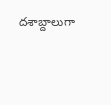దశాబ్దాలుగా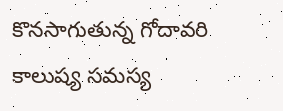కొనసాగుతున్న గోదావరి కాలుష్య సమస్య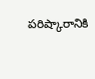పరిష్కారానికి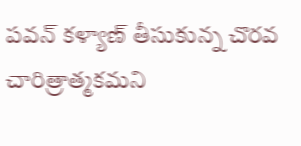పవన్ కళ్యాణ్ తీసుకున్న చొరవ చారిత్రాత్మకమని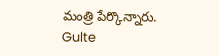మంత్రి పేర్కొన్నారు.
Gulte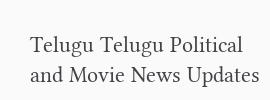Telugu Telugu Political and Movie News Updates